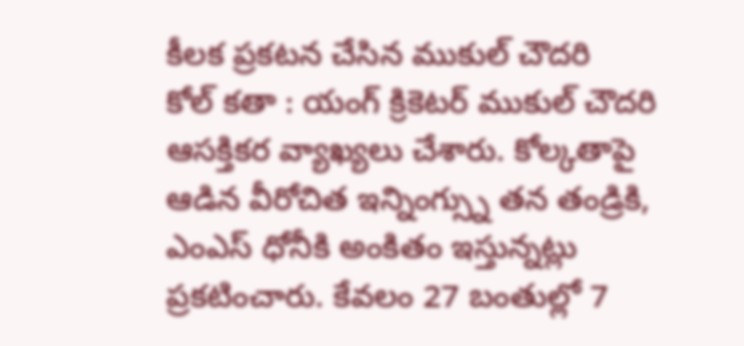కీలక ప్రకటన చేసిన ముకుల్ చౌదరి
కోల్ కతా : యంగ్ క్రికెటర్ ముకుల్ చౌదరి ఆసక్తికర వ్యాఖ్యలు చేశారు. కోల్కతాపై ఆడిన వీరోచిత ఇన్నింగ్స్ను తన తండ్రికి, ఎంఎస్ ధోనీకి అంకితం ఇస్తున్నట్లు ప్రకటించారు. కేవలం 27 బంతుల్లో 7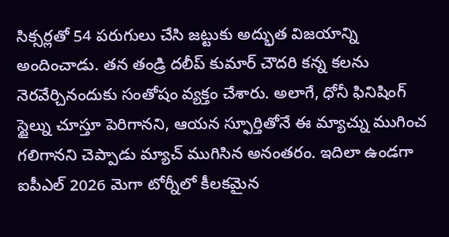సిక్సర్లతో 54 పరుగులు చేసి జట్టుకు అద్భుత విజయాన్ని అందించాడు. తన తండ్రి దలీప్ కుమార్ చౌదరి కన్న కలను నెరవేర్చినందుకు సంతోషం వ్యక్తం చేశారు. అలాగే, ధోనీ ఫినిషింగ్ స్టైల్ను చూస్తూ పెరిగానని, ఆయన స్ఫూర్తితోనే ఈ మ్యాచ్ను ముగించ గలిగానని చెప్పాడు మ్యాచ్ ముగిసిన అనంతరం. ఇదిలా ఉండగా ఐపీఎల్ 2026 మెగా టోర్నీలో కీలకమైన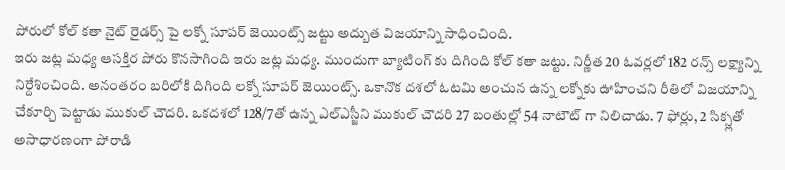పోరులో కోల్ కతా నైట్ రైడర్స్ పై లక్నో సూపర్ జెయింట్స్ జట్టు అద్బుత విజయాన్ని సాధించింది.
ఇరు జట్ల మధ్య ఆసక్తిర పోరు కొనసాగింది ఇరు జట్ల మధ్య. ముందుగా బ్యాటింగ్ కు దిగింది కోల్ కతా జట్టు. నిర్ణీత 20 ఓవర్లలో 182 రన్స్ లక్ష్యాన్ని నిర్దేశించింది. అనంతరం బరిలోకి దిగింది లక్నో సూపర్ జెయింట్స్. ఒకానొక దశలో ఓటమి అంచున ఉన్న లక్నోకు ఊహించని రీతిలో విజయాన్ని చేకూర్చి పెట్టాడు ముకుల్ చౌదరి. ఒకదశలో 128/7తో ఉన్న ఎల్ఎస్జీని ముకుల్ చౌదరి 27 బంతుల్లో 54 నాటౌట్ గా నిలిచాడు. 7 ఫోర్లు, 2 సిక్స్లతో అసాధారణంగా పోరాడి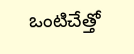ఒంటిచేత్తో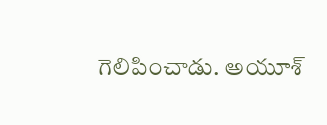గెలిపించాడు. అయూశ్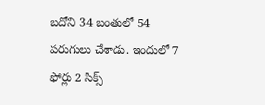బదోని 34 బంతులో 54 పరుగులు చేశాడు. ఇందులో 7 ఫోర్లు 2 సిక్స్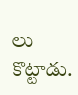లు కొట్టాడు.